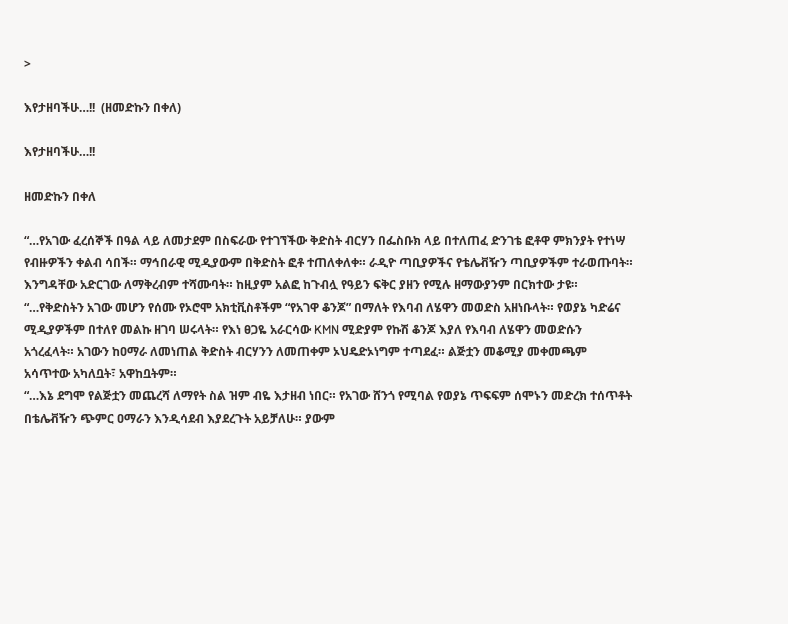>

እየታዘባችሁ…!!  (ዘመድኩን በቀለ)

እየታዘባችሁ…!!

ዘመድኩን በቀለ

“…የአገው ፈረሰኞች በዓል ላይ ለመታደም በስፍራው የተገኘችው ቅድስት ብርሃን በፌስቡክ ላይ በተለጠፈ ድንገቴ ፎቶዋ ምክንያት የተነሣ የብዙዎችን ቀልብ ሳበች። ማኅበራዊ ሚዲያውም በቅድስት ፎቶ ተጠለቀለቀ። ራዲዮ ጣቢያዎችና የቴሌቭዥን ጣቢያዎችም ተራወጡባት። እንግዳቸው አድርገው ለማቅረብም ተሻሙባት። ከዚያም አልፎ ከጉብሏ የዓይን ፍቅር ያዘን የሚሉ ዘማውያንም በርክተው ታዩ።
“…የቅድስትን አገው መሆን የሰሙ የኦሮሞ አክቲቪስቶችም “የአገዋ ቆንጆ” በማለት የእባብ ለሄዋን መወድስ አዘነቡላት። የወያኔ ካድሬና ሚዲያዎችም በተለየ መልኩ ዘገባ ሠሩላት። የእነ ፀጋዬ አራርሳው KMN ሚድያም የኩሽ ቆንጆ እያለ የእባብ ለሄዋን መወድሱን አጎረፈላት። አገውን ከዐማራ ለመነጠል ቅድስት ብርሃንን ለመጠቀም ኦህዴድኦነግም ተጣደፈ። ልጅቷን መቆሚያ መቀመጫም አሳጥተው አካለቧት፣ አዋከቧትም።
“…እኔ ደግሞ የልጅቷን መጨረሻ ለማየት ስል ዝም ብዬ እታዘብ ነበር። የአገው ሸንጎ የሚባል የወያኔ ጥፍፍም ሰሞኑን መድረክ ተሰጥቶት በቴሌቭዥን ጭምር ዐማራን እንዲሳደብ እያደረጉት አይቻለሁ። ያውም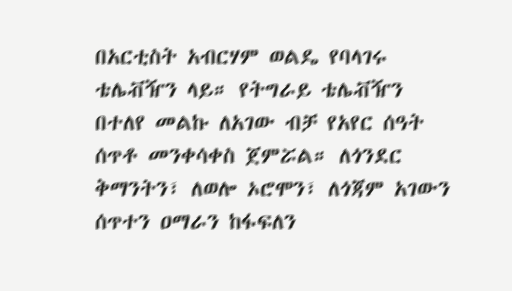በአርቲስት አብርሃም ወልዴ የባላገሩ ቴሌቭዥን ላይ። የትግራይ ቴሌቭዥን በተለየ መልኩ ለአገው ብቻ የአየር ሰዓት ሰጥቶ መንቀሳቀስ ጀምሯል። ለጎንደር ቅማንትን፣ ለወሎ ኦሮሞን፣ ለጎጃም አገውን ሰጥተን ዐማራን ከፋፍለን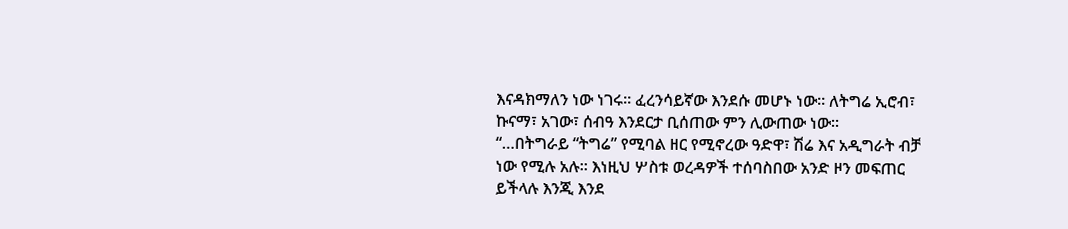እናዳክማለን ነው ነገሩ። ፈረንሳይኛው እንደሱ መሆኑ ነው። ለትግሬ ኢሮብ፣ ኩናማ፣ አገው፣ ሰብዓ እንደርታ ቢሰጠው ምን ሊውጠው ነው።
“…በትግራይ “ትግሬ” የሚባል ዘር የሚኖረው ዓድዋ፣ ሽሬ እና አዲግራት ብቻ ነው የሚሉ አሉ። እነዚህ ሦስቱ ወረዳዎች ተሰባስበው አንድ ዞን መፍጠር ይችላሉ እንጂ እንደ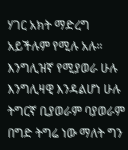ሃገር አክት ማድረግ አይችሉም የሚሉ አሉ። እንግሊዝኛ የሚያወራ ሁሉ እንግሊዛዊ እንዳልሆነ ሁሉ ትግርኛ ቢያወራም ባያወራም በግድ ትግሬ ነው ማለት ግን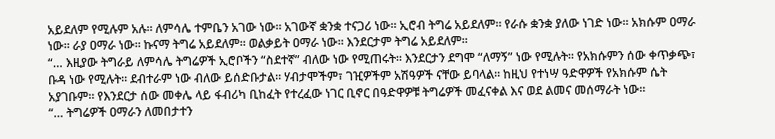አይደለም የሚሉም አሉ። ለምሳሌ ተምቤን አገው ነው። አገውኛ ቋንቋ ተናጋሪ ነው። ኢሮብ ትግሬ አይደለም። የራሱ ቋንቋ ያለው ነገድ ነው። አክሱም ዐማራ ነው። ራያ ዐማራ ነው። ኩናማ ትግሬ አይደለም። ወልቃይት ዐማራ ነው። እንደርታም ትግሬ አይደለም።
“… እዚያው ትግራይ ለምሳሌ ትግሬዎች ኢሮቦችን “ስደተኛ” ብለው ነው የሚጠሩት። እንደርታን ደግሞ “ለማኝ” ነው የሚሉት። የአክሱምን ሰው ቀጥቃጭ፣ ቡዳ ነው የሚሉት። ደብተራም ነው ብለው ይሰድቡታል። ሃብታሞችም፣ ገዢዎችም አሽዓዎች ናቸው ይባላል። ከዚህ የተነሣ ዓድዋዎች የአክሱም ሴት አያገቡም። የእንደርታ ሰው መቀሌ ላይ ፋብሪካ ቢከፈት የተረፈው ነገር ቢኖር በዓድዋዎቹ ትግሬዎች መፈናቀል እና ወደ ልመና መሰማራት ነው።
“… ትግሬዎች ዐማራን ለመበታተን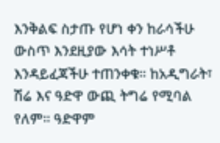እንቅልፍ ስታጡ የሆነ ቀን ከራሳችሁ ውስጥ እንደዚያው እሳት ተነሥቶ እንዳይፈጃችሁ ተጠንቀቁ። ከአዲግራት፣ ሽሬ እና ዓድዋ ውጪ ትግሬ የሚባል የለም። ዓድዋም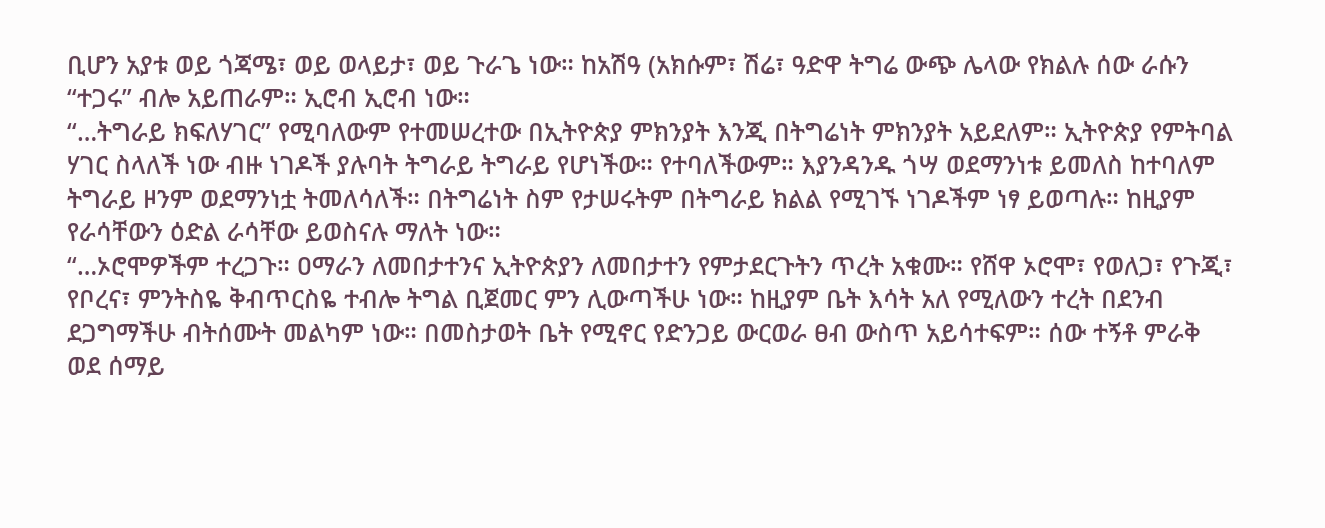ቢሆን አያቱ ወይ ጎጃሜ፣ ወይ ወላይታ፣ ወይ ጉራጌ ነው። ከአሽዓ (አክሱም፣ ሽሬ፣ ዓድዋ ትግሬ ውጭ ሌላው የክልሉ ሰው ራሱን “ተጋሩ” ብሎ አይጠራም። ኢሮብ ኢሮብ ነው።
“…ትግራይ ክፍለሃገር” የሚባለውም የተመሠረተው በኢትዮጵያ ምክንያት እንጂ በትግሬነት ምክንያት አይደለም። ኢትዮጵያ የምትባል ሃገር ስላለች ነው ብዙ ነገዶች ያሉባት ትግራይ ትግራይ የሆነችው። የተባለችውም። እያንዳንዱ ጎሣ ወደማንነቱ ይመለስ ከተባለም ትግራይ ዞንም ወደማንነቷ ትመለሳለች። በትግሬነት ስም የታሠሩትም በትግራይ ክልል የሚገኙ ነገዶችም ነፃ ይወጣሉ። ከዚያም የራሳቸውን ዕድል ራሳቸው ይወስናሉ ማለት ነው።
“…ኦሮሞዎችም ተረጋጉ። ዐማራን ለመበታተንና ኢትዮጵያን ለመበታተን የምታደርጉትን ጥረት አቁሙ። የሸዋ ኦሮሞ፣ የወለጋ፣ የጉጂ፣ የቦረና፣ ምንትስዬ ቅብጥርስዬ ተብሎ ትግል ቢጀመር ምን ሊውጣችሁ ነው። ከዚያም ቤት እሳት አለ የሚለውን ተረት በደንብ ደጋግማችሁ ብትሰሙት መልካም ነው። በመስታወት ቤት የሚኖር የድንጋይ ውርወራ ፀብ ውስጥ አይሳተፍም። ሰው ተኝቶ ምራቅ ወደ ሰማይ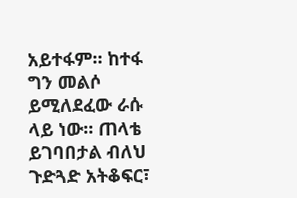አይተፋም። ከተፋ ግን መልሶ ይሚለደፈው ራሱ ላይ ነው። ጠላቴ ይገባበታል ብለህ ጉድጓድ አትቆፍር፣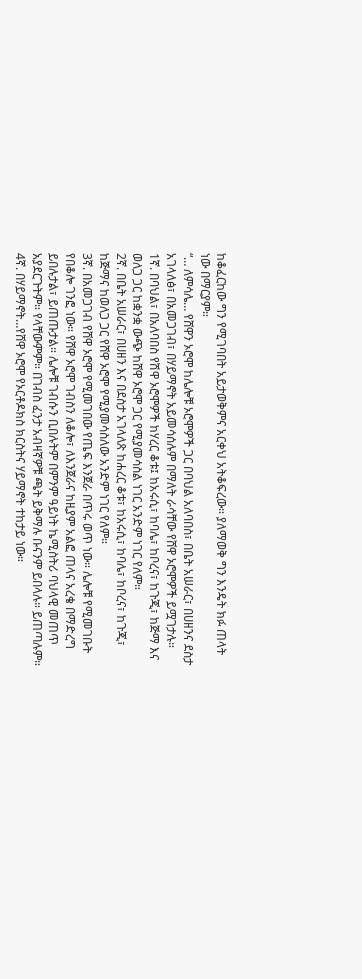ከቆፈርከው ግን የሚገባበት አይታወቅምና አርቀህ አትቆፍረው። ያለማወቅ ግን እንዴት ክፉ ጠላት ነው በማርያም።
“… ለምሳሌ… የሸዋን ኦሮሞ ከሌሎቹ ኦሮሞዎች ጋር በባህል አለባበስ፣ በቤት አሠራር፣ በሀዘንና ደስታ አገላለፅ፣ በአመጋገብ፣ በሃይማኖት አይመሳሰሉም በማለት ራሳቸው የሸዋ ኦሮሞዎች ይሟገታሉ።
1ኛ. በባህል፣ በአለባበስ የሽዋ ኦሮሞዎች ከሃረር ቆቱ፤ ከአሩሲ፣ ከባሌ፣ ከቦረና፣ ከጉጂ፣ ከጅማ እና ወለጋ ጋር ከቋንቋ ውጭ ከሸዋ ኦሮሞ ጋር የሚያመሳስል ነገር አንድም ነገር የለም።
2ኛ. በቤት አሠራር፣ በሀዘን እና በደስታ አገላለጽ ከሐረር ቆቱ፣ ከአሩሲ፣ ከባሌ፣ ከቦረና፣ ከጉጂ፣ ከጅማና ከወለጋ ጋር የሸዋ ኦሮሞ የሚያመሳስለው አንድም ነገር የለም።
3ኛ. በአመጋገብ የሸዋ ኦሮሞ የሚመገበው የጤፍ እንጀራ በጥሩ ወጥ ነው። ሌሎቹ የሚመገቡት የበቆሎ ገንፎ ነው። የሸዋ ኦሮሞ ገብስን ለቆሎ፣ ለእንጀራና ከዚያም አልፎ ጠላና አረቄ በማድረግ ይበሉታል፣ ይጠጡታል። ሌሎቹ ገብሱን ቢበሉትም በምንም ዓይነት ኬሚስትሪ ባህላዊ መጠጥ አያደርጉትም። የላቸውምም። በገብስ ፈንታ አብዛኛዎቹ ጫት ይቅማሉ ቡናንም ይበላሉ። ይጠጣሉም።
4ኛ. በሃይማኖት…የሸዋ ኦሮሞ የኦርቶዶክስ ክርስትና ሃይማኖት ተከታይ ነው።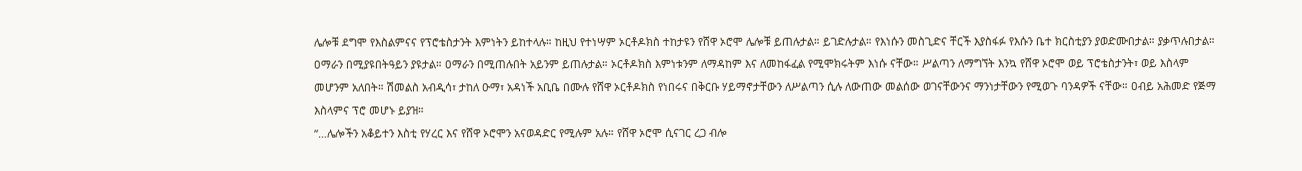ሌሎቹ ደግሞ የእስልምናና የፕሮቴስታንት እምነትን ይከተላሉ። ከዚህ የተነሣም ኦርቶዶክስ ተከታዩን የሸዋ ኦሮሞ ሌሎቹ ይጠሉታል። ይገድሉታል። የእነሱን መስጊድና ቸርች እያስፋፉ የእሱን ቤተ ክርስቲያን ያወድሙበታል። ያቃጥሉበታል። ዐማራን በሚያዩበትዓይን ያዩታል። ዐማራን በሚጠሉበት አይንም ይጠሉታል። ኦርቶዶክስ እምነቱንም ለማዳከም እና ለመከፋፈል የሚሞክሩትም እነሱ ናቸው። ሥልጣን ለማግኘት እንኳ የሸዋ ኦሮሞ ወይ ፕሮቴስታንት፣ ወይ እስላም መሆንም አለበት። ሽመልስ አብዲሳ፣ ታከለ ዑማ፣ አዳነች አቢቤ በሙሉ የሸዋ ኦርቶዶክስ የነበሩና በቅርቡ ሃይማኖታቸውን ለሥልጣን ሲሉ ለውጠው መልሰው ወገናቸውንና ማንነታቸውን የሚወጉ ባንዳዎች ናቸው። ዐብይ አሕመድ የጅማ እስላምና ፕሮ መሆኑ ይያዝ።
“…ሌሎችን አቆይተን እስቲ የሃረር እና የሸዋ ኦሮሞን አናወዳድር የሚሉም አሉ። የሸዋ ኦሮሞ ሲናገር ረጋ ብሎ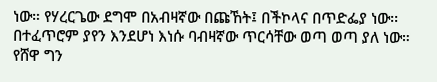ነው። የሃረርጌው ደግሞ በአብዛኛው በጩኸት፤ በችኮላና በጥድፌያ ነው፡፡ በተፈጥሮም ያየን እንደሆነ እነሱ ባብዛኛው ጥርሳቸው ወጣ ወጣ ያለ ነው። የሸዋ ግን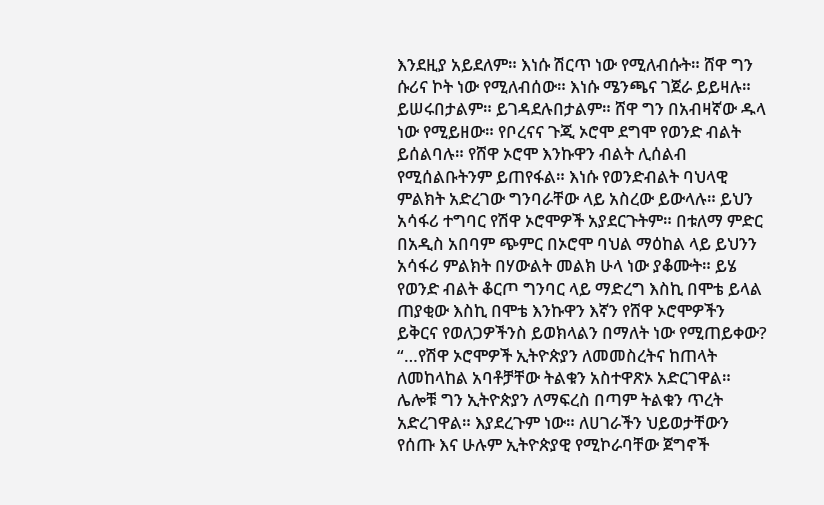እንደዚያ አይደለም። እነሱ ሽርጥ ነው የሚለብሱት። ሸዋ ግን ሱሪና ኮት ነው የሚለብሰው። እነሱ ሜንጫና ገጀራ ይይዛሉ። ይሠሩበታልም። ይገዳደሉበታልም። ሸዋ ግን በአብዛኛው ዱላ ነው የሚይዘው። የቦረናና ጉጂ ኦሮሞ ደግሞ የወንድ ብልት ይሰልባሉ። የሸዋ ኦሮሞ እንኩዋን ብልት ሊሰልብ የሚሰልቡትንም ይጠየፋል። እነሱ የወንድብልት ባህላዊ ምልክት አድረገው ግንባራቸው ላይ አስረው ይውላሉ። ይህን አሳፋሪ ተግባር የሽዋ ኦሮሞዎች አያደርጉትም። በቱለማ ምድር በአዲስ አበባም ጭምር በኦሮሞ ባህል ማዕከል ላይ ይህንን አሳፋሪ ምልክት በሃውልት መልክ ሁላ ነው ያቆሙት። ይሄ የወንድ ብልት ቆርጦ ግንባር ላይ ማድረግ እስኪ በሞቴ ይላል ጠያቂው እስኪ በሞቴ እንኩዋን እኛን የሸዋ ኦሮሞዎችን ይቅርና የወለጋዎችንስ ይወክላልን በማለት ነው የሚጠይቀው?
“…የሽዋ ኦሮሞዎች ኢትዮጵያን ለመመስረትና ከጠላት ለመከላከል አባቶቻቸው ትልቁን አስተዋጽኦ አድርገዋል። ሌሎቹ ግን ኢትዮጵያን ለማፍረስ በጣም ትልቁን ጥረት አድረገዋል። እያደረጉም ነው። ለሀገራችን ህይወታቸውን የሰጡ እና ሁሉም ኢትዮጵያዊ የሚኮራባቸው ጀግኖች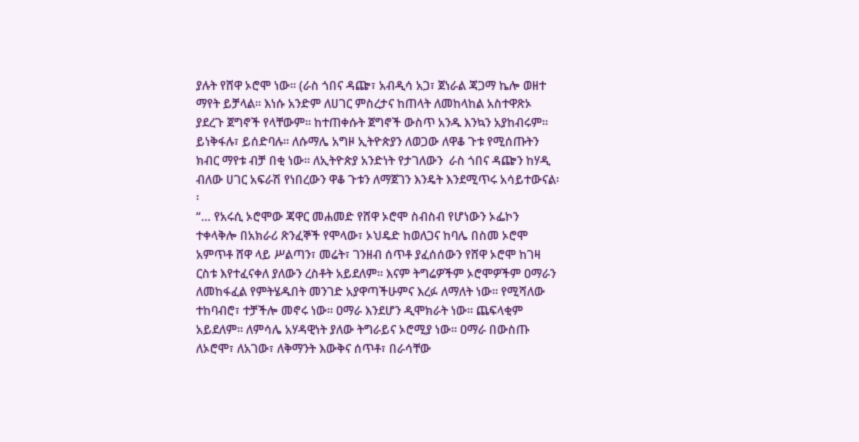ያሉት የሸዋ ኦሮሞ ነው። (ራስ ጎበና ዳጬ፣ አብዲሳ አጋ፣ ጀነራል ጃጋማ ኬሎ ወዘተ ማየት ይቻላል። እነሱ አንድም ለሀገር ምስረታና ከጠላት ለመከላከል አስተዋጽኦ ያደረጉ ጀግኖች የላቸውም። ከተጠቀሱት ጀግኖች ውስጥ አንዱ እንኳን አያከብሩም። ይነቅፋሉ፣ ይሰድባሉ። ለሱማሌ አግዞ ኢትዮጵያን ለወጋው ለዋቆ ጉቱ የሚሰጡትን ክብር ማየቱ ብቻ በቂ ነው። ለኢትዮጵያ አንድነት የታገለውን  ራስ ጎበና ዳጬን ከሃዲ ብለው ሀገር አፍራሽ የነበረውን ዋቆ ጉቱን ለማጀገን እንዴት እንደሚጥሩ አሳይተውናል፡፡
“… የአሩሲ ኦሮሞው ጃዋር መሐመድ የሸዋ ኦሮሞ ስብስብ የሆነውን ኦፌኮን ተቀላቅሎ በአክራሪ ጽንፈኞች የሞላው፣ ኦህዴድ ከወለጋና ከባሌ በስመ ኦሮሞ አምጥቶ ሸዋ ላይ ሥልጣን፣ መሬት፣ ገንዘብ ሰጥቶ ያፈሰሰውን የሸዋ ኦሮሞ ከገዛ ርስቱ እየተፈናቀለ ያለውን ረስቶት አይደለም። እናም ትግሬዎችም ኦሮሞዎችም ዐማራን ለመከፋፈል የምትሄዱበት መንገድ አያዋጣችሁምና እረፉ ለማለት ነው። የሚሻለው ተከባብሮ፣ ተቻችሎ መኖሩ ነው። ዐማራ እንደሆን ዲሞክራት ነው። ጨፍላቂም አይደለም። ለምሳሌ አሃዳዊነት ያለው ትግራይና ኦሮሚያ ነው። ዐማራ በውስጡ ለኦሮሞ፣ ለአገው፣ ለቅማንት እውቅና ሰጥቶ፣ በራሳቸው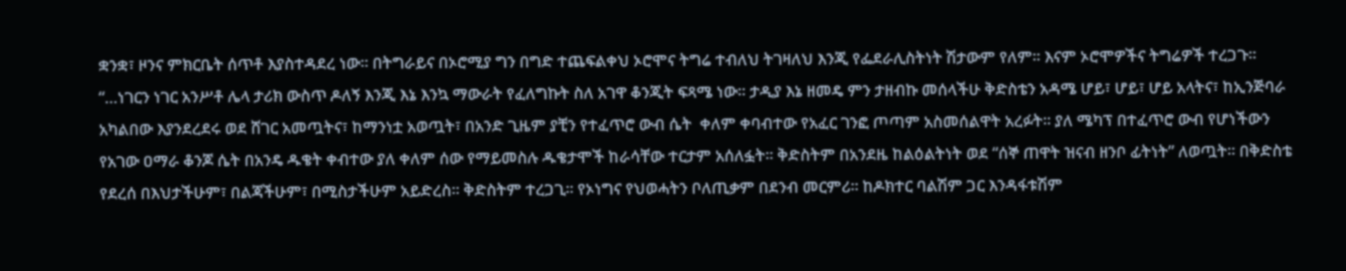ቋንቋ፣ ዞንና ምክርቤት ሰጥቶ እያስተዳደረ ነው። በትግራይና በኦሮሚያ ግን በግድ ተጨፍልቀህ ኦሮሞና ትግሬ ተብለህ ትገዛለህ እንጂ የፌደራሊስትነት ሽታውም የለም። እናም ኦሮሞዎችና ትግሬዎች ተረጋጉ።
“…ነገርን ነገር አንሥቶ ሌላ ታሪክ ውስጥ ዶለኝ እንጂ እኔ እንኳ ማውራት የፈለግኩት ስለ አገዋ ቆንጂት ፍጻሜ ነው። ታዲያ እኔ ዘመዴ ምን ታዘብኩ መሰላችሁ ቅድስቴን አዳሜ ሆይ፣ ሆይ፣ ሆይ አላትና፣ ከኢንጅባራ አካልበው እያንደረደሩ ወደ ሸገር አመጧትና፣ ከማንነቷ አወጧት፣ በአንድ ጊዜም ያቺን የተፈጥሮ ውብ ሴት  ቀለም ቀባብተው የአፈር ገንፎ ጦጣም አስመሰልዋት አረፉት። ያለ ሜካፕ በተፈጥሮ ውብ የሆነችውን የአገው ዐማራ ቆንጆ ሴት በአንዴ ዱቄት ቀብተው ያለ ቀለም ሰው የማይመስሉ ዱቄታሞች ከራሳቸው ተርታም አሰለፏት። ቅድስትም በአንደዜ ከልዕልትነት ወደ “ሰኞ ጠዋት ዝናብ ዘንቦ ፊትነት” ለወጧት። በቅድስቴ የደረሰ በእህታችሁም፣ በልጃችሁም፣ በሚስታችሁም አይድረስ። ቅድስትም ተረጋጊ። የኦነግና የህወሓትን ቦለጢቃም በደንብ መርምሪ። ከዶክተር ባልሽም ጋር እንዳፋቱሽም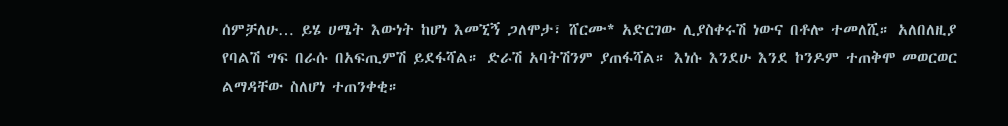ሰምቻለሁ… ይሄ ሀሜት እውነት ከሆነ እመኚኝ ጋለሞታ፣ ሸርሙ* አድርገው ሊያስቀሩሽ ነውና በቶሎ ተመለሺ። አለበለዚያ የባልሽ ግፍ በራሱ በአፍጢምሽ ይደፋሻል። ድራሽ አባትሽንም ያጠፋሻል። እነሱ እንደሁ እንደ ኮንዶም ተጠቅሞ መወርወር ልማዳቸው ስለሆነ ተጠንቀቂ።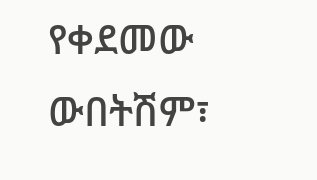የቀደመው ውበትሽም፣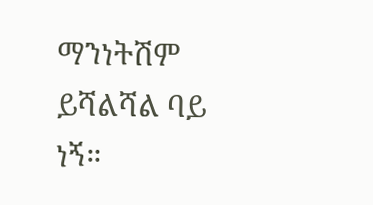ማንነትሽም ይሻልሻል ባይ ነኝ።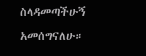ስላዳመጣችሁኝ አመሰግናለሁ።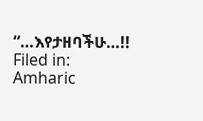“…እየታዘባችሁ…!!
Filed in: Amharic